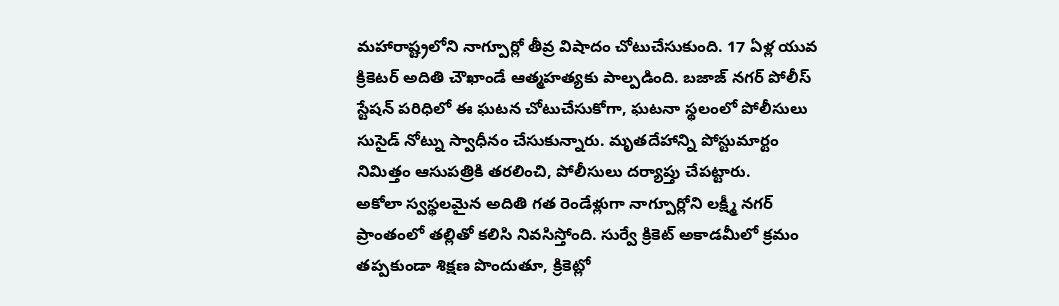మహారాష్ట్రలోని నాగ్పూర్లో తీవ్ర విషాదం చోటుచేసుకుంది. 17 ఏళ్ల యువ క్రికెటర్ అదితి చౌఖాండే ఆత్మహత్యకు పాల్పడింది. బజాజ్ నగర్ పోలీస్ స్టేషన్ పరిధిలో ఈ ఘటన చోటుచేసుకోగా, ఘటనా స్థలంలో పోలీసులు సుసైడ్ నోట్ను స్వాధీనం చేసుకున్నారు. మృతదేహాన్ని పోస్టుమార్టం నిమిత్తం ఆసుపత్రికి తరలించి, పోలీసులు దర్యాప్తు చేపట్టారు.
అకోలా స్వస్థలమైన అదితి గత రెండేళ్లుగా నాగ్పూర్లోని లక్ష్మీ నగర్ ప్రాంతంలో తల్లితో కలిసి నివసిస్తోంది. సుర్వే క్రికెట్ అకాడమీలో క్రమం తప్పకుండా శిక్షణ పొందుతూ, క్రికెట్లో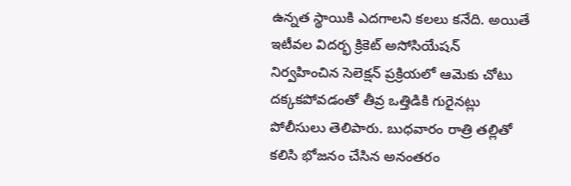ఉన్నత స్థాయికి ఎదగాలని కలలు కనేది. అయితే ఇటీవల విదర్భ క్రికెట్ అసోసియేషన్ నిర్వహించిన సెలెక్షన్ ప్రక్రియలో ఆమెకు చోటు దక్కకపోవడంతో తీవ్ర ఒత్తిడికి గురైనట్లు పోలీసులు తెలిపారు. బుధవారం రాత్రి తల్లితో కలిసి భోజనం చేసిన అనంతరం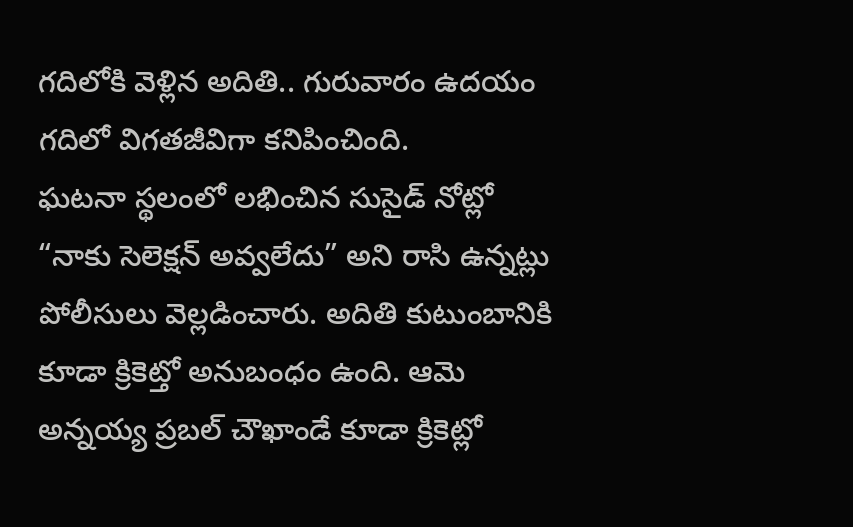గదిలోకి వెళ్లిన అదితి.. గురువారం ఉదయం గదిలో విగతజీవిగా కనిపించింది.
ఘటనా స్థలంలో లభించిన సుసైడ్ నోట్లో “నాకు సెలెక్షన్ అవ్వలేదు” అని రాసి ఉన్నట్లు పోలీసులు వెల్లడించారు. అదితి కుటుంబానికి కూడా క్రికెట్తో అనుబంధం ఉంది. ఆమె అన్నయ్య ప్రబల్ చౌఖాండే కూడా క్రికెట్లో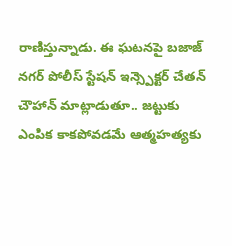రాణిస్తున్నాడు. ఈ ఘటనపై బజాజ్ నగర్ పోలీస్ స్టేషన్ ఇన్స్పెక్టర్ చేతన్ చౌహాన్ మాట్లాడుతూ.. జట్టుకు ఎంపిక కాకపోవడమే ఆత్మహత్యకు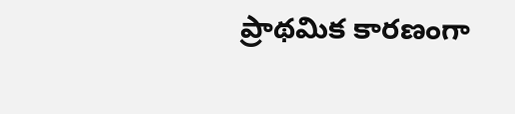ప్రాథమిక కారణంగా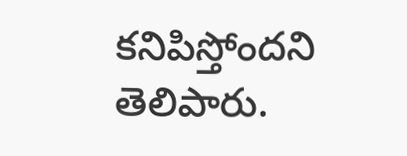కనిపిస్తోందని తెలిపారు.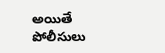అయితే పోలీసులు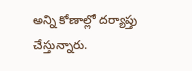అన్ని కోణాల్లో దర్యాప్తు చేస్తున్నారు.